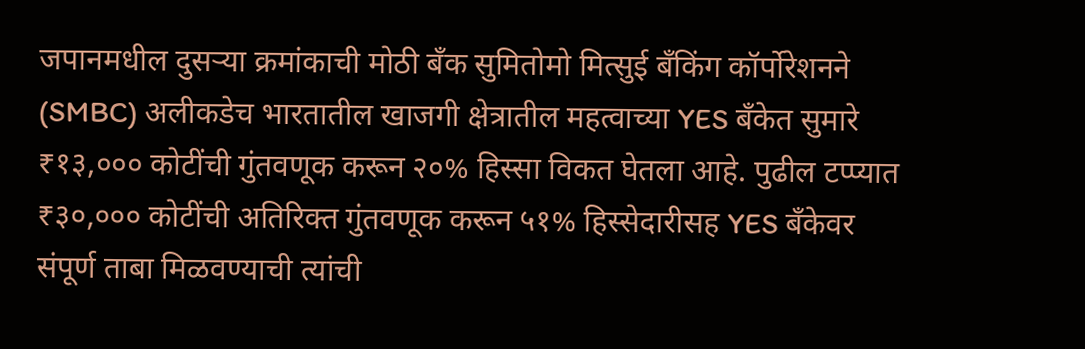जपानमधील दुसऱ्या क्रमांकाची मोठी बँक सुमितोमो मित्सुई बँकिंग कॉर्पोरेशनने (SMBC) अलीकडेच भारतातील खाजगी क्षेत्रातील महत्वाच्या YES बँकेत सुमारे ₹१३,००० कोटींची गुंतवणूक करून २०% हिस्सा विकत घेतला आहे. पुढील टप्प्यात ₹३०,००० कोटींची अतिरिक्त गुंतवणूक करून ५१% हिस्सेदारीसह YES बँकेवर संपूर्ण ताबा मिळवण्याची त्यांची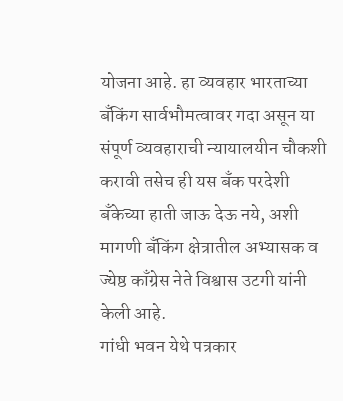योजना आहे. हा व्यवहार भारताच्या बँकिंग सार्वभौमत्वावर गदा असून या संपूर्ण व्यवहाराची न्यायालयीन चौकशी करावी तसेच ही यस बँक परदेशी बँकेच्या हाती जाऊ देऊ नये, अशी मागणी बँकिंग क्षेत्रातील अभ्यासक व ज्येष्ठ काँग्रेस नेते विश्वास उटगी यांनी केली आहे.
गांधी भवन येथे पत्रकार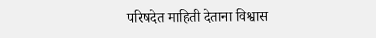परिषदेत माहिती देताना विश्वास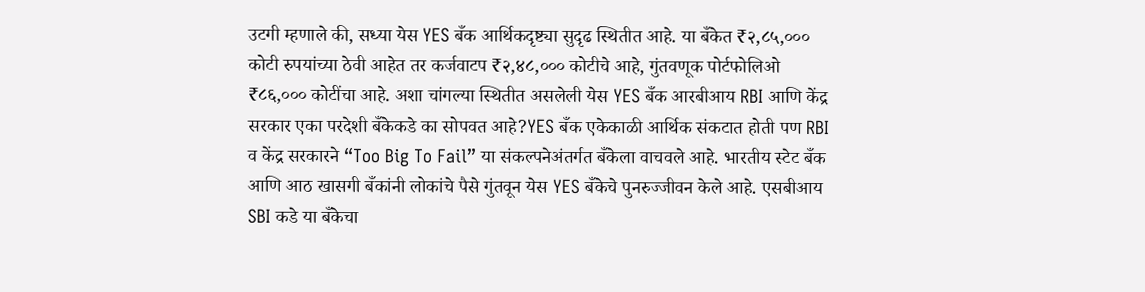उटगी म्हणाले की, सध्या येस YES बँक आर्थिकदृष्ट्या सुदृढ स्थितीत आहे. या बँकेत ₹२,८५,००० कोटी रुपयांच्या ठेवी आहेत तर कर्जवाटप ₹२,४८,००० कोटीचे आहे, गुंतवणूक पोर्टफोलिओ ₹८६,००० कोटींचा आहे. अशा चांगल्या स्थितीत असलेली येस YES बँक आरबीआय RBI आणि केंद्र सरकार एका परदेशी बँकेकडे का सोपवत आहे?YES बँक एकेकाळी आर्थिक संकटात होती पण RBI व केंद्र सरकारने “Too Big To Fail” या संकल्पनेअंतर्गत बँकेला वाचवले आहे. भारतीय स्टेट बँक आणि आठ खासगी बँकांनी लोकांचे पैसे गुंतवून येस YES बँकेचे पुनरुज्जीवन केले आहे. एसबीआय SBI कडे या बँकेचा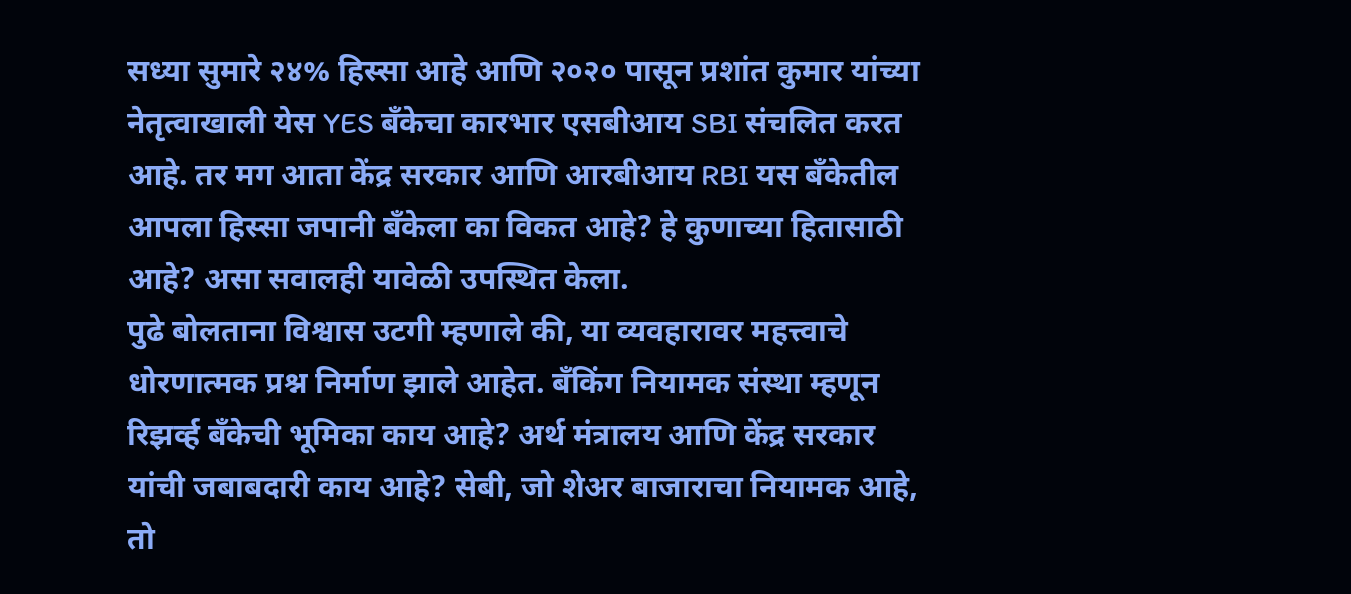सध्या सुमारे २४% हिस्सा आहे आणि २०२० पासून प्रशांत कुमार यांच्या नेतृत्वाखाली येस YES बँकेचा कारभार एसबीआय SBI संचलित करत आहे. तर मग आता केंद्र सरकार आणि आरबीआय RBI यस बँकेतील आपला हिस्सा जपानी बँकेला का विकत आहे? हे कुणाच्या हितासाठी आहे? असा सवालही यावेळी उपस्थित केला.
पुढे बोलताना विश्वास उटगी म्हणाले की, या व्यवहारावर महत्त्वाचे धोरणात्मक प्रश्न निर्माण झाले आहेत. बँकिंग नियामक संस्था म्हणून रिझर्व्ह बँकेची भूमिका काय आहे? अर्थ मंत्रालय आणि केंद्र सरकार यांची जबाबदारी काय आहे? सेबी, जो शेअर बाजाराचा नियामक आहे, तो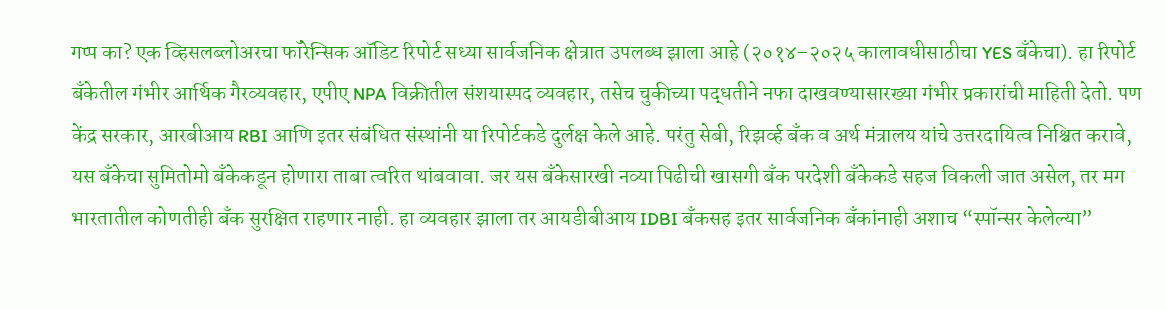गप्प का? एक व्हिसलब्लोअरचा फॉरेन्सिक ऑडिट रिपोर्ट सध्या सार्वजनिक क्षेत्रात उपलब्ध झाला आहे (२०१४–२०२५ कालावधीसाठीचा YES बँकेचा). हा रिपोर्ट बँकेतील गंभीर आर्थिक गैरव्यवहार, एपीए NPA विक्रीतील संशयास्पद व्यवहार, तसेच चुकीच्या पद्धतीने नफा दाखवण्यासारख्या गंभीर प्रकारांची माहिती देतो. पण केंद्र सरकार, आरबीआय RBI आणि इतर संबंधित संस्थांनी या रिपोर्टकडे दुर्लक्ष केले आहे. परंतु सेबी, रिझर्व्ह बँक व अर्थ मंत्रालय यांचे उत्तरदायित्व निश्चित करावे, यस बँकेचा सुमितोमो बँकेकडून होणारा ताबा त्वरित थांबवावा. जर यस बँकेसारखी नव्या पिढीची खासगी बँक परदेशी बँकेकडे सहज विकली जात असेल, तर मग भारतातील कोणतीही बँक सुरक्षित राहणार नाही. हा व्यवहार झाला तर आयडीबीआय IDBI बँकसह इतर सार्वजनिक बँकांनाही अशाच “स्पॉन्सर केलेल्या”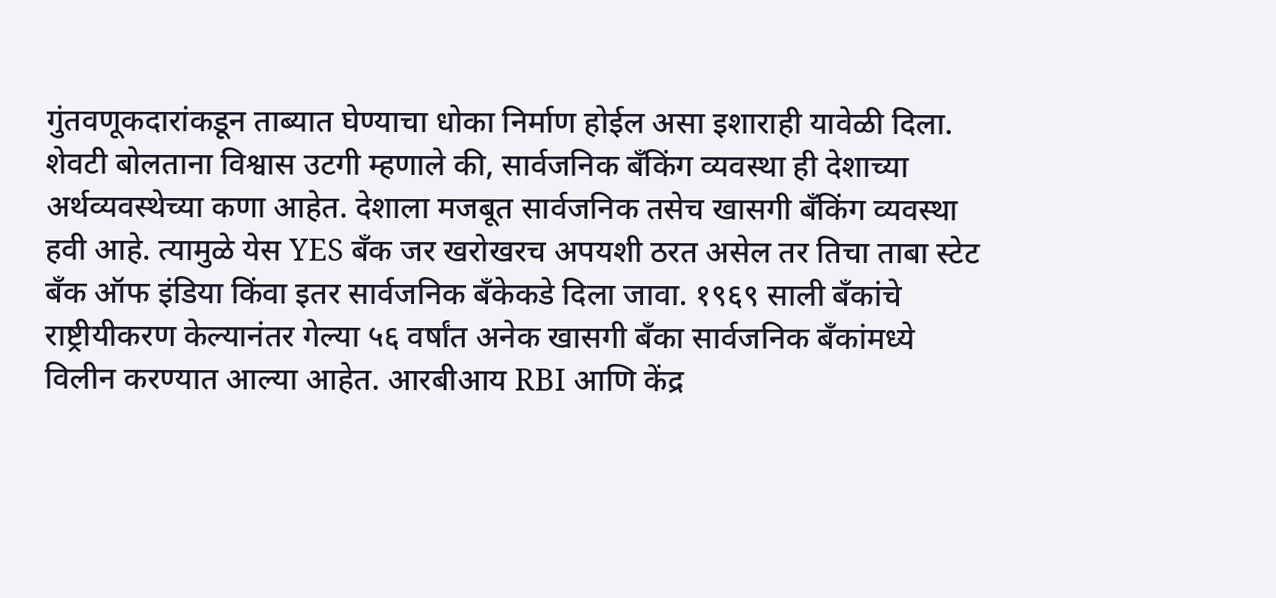गुंतवणूकदारांकडून ताब्यात घेण्याचा धोका निर्माण होईल असा इशाराही यावेळी दिला.
शेवटी बोलताना विश्वास उटगी म्हणाले की, सार्वजनिक बँकिंग व्यवस्था ही देशाच्या अर्थव्यवस्थेच्या कणा आहेत. देशाला मजबूत सार्वजनिक तसेच खासगी बँकिंग व्यवस्था हवी आहे. त्यामुळे येस YES बँक जर खरोखरच अपयशी ठरत असेल तर तिचा ताबा स्टेट बँक ऑफ इंडिया किंवा इतर सार्वजनिक बँकेकडे दिला जावा. १९६९ साली बँकांचे राष्ट्रीयीकरण केल्यानंतर गेल्या ५६ वर्षांत अनेक खासगी बँका सार्वजनिक बँकांमध्ये विलीन करण्यात आल्या आहेत. आरबीआय RBI आणि केंद्र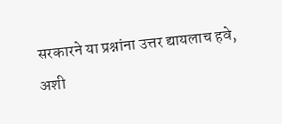सरकारने या प्रश्नांना उत्तर द्यायलाच हवे, अशी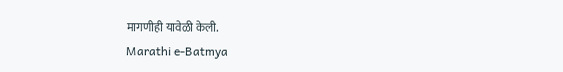मागणीही यावेळी केली.
Marathi e-Batmya